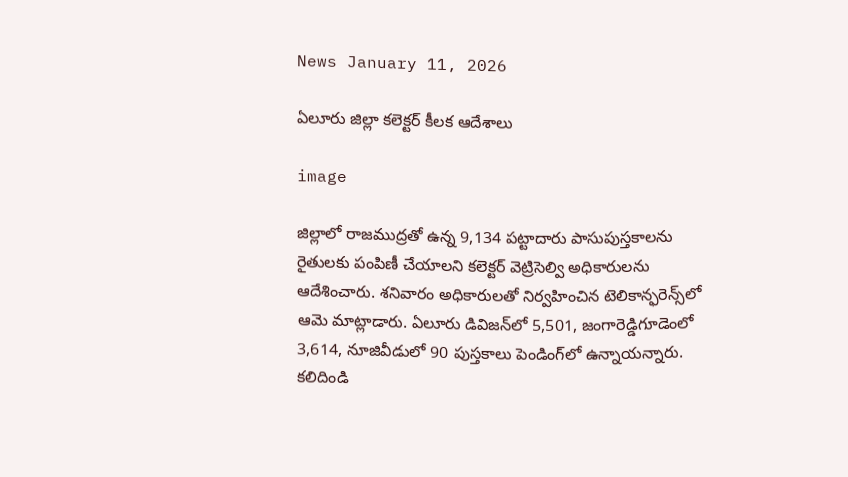News January 11, 2026

ఏలూరు జిల్లా కలెక్టర్ కీలక ఆదేశాలు

image

జిల్లాలో రాజముద్రతో ఉన్న 9,134 పట్టాదారు పాసుపుస్తకాలను రైతులకు పంపిణీ చేయాలని కలెక్టర్ వెట్రిసెల్వి అధికారులను ఆదేశించారు. శనివారం అధికారులతో నిర్వహించిన టెలికాన్ఫరెన్స్‌లో ఆమె మాట్లాడారు. ఏలూరు డివిజన్‌లో 5,501, జంగారెడ్డిగూడెంలో 3,614, నూజివీడులో 90 పుస్తకాలు పెండింగ్‌లో ఉన్నాయన్నారు. కలిదిండి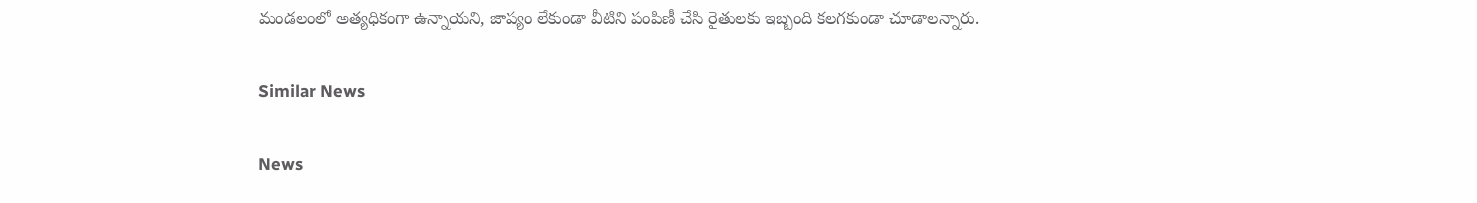మండలంలో అత్యధికంగా ఉన్నాయని, జాప్యం లేకుండా వీటిని పంపిణీ చేసి రైతులకు ఇబ్బంది కలగకుండా చూడాలన్నారు.

Similar News

News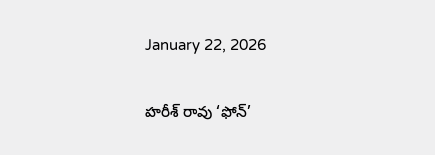January 22, 2026

హరీశ్ రావు ‘ఫోన్’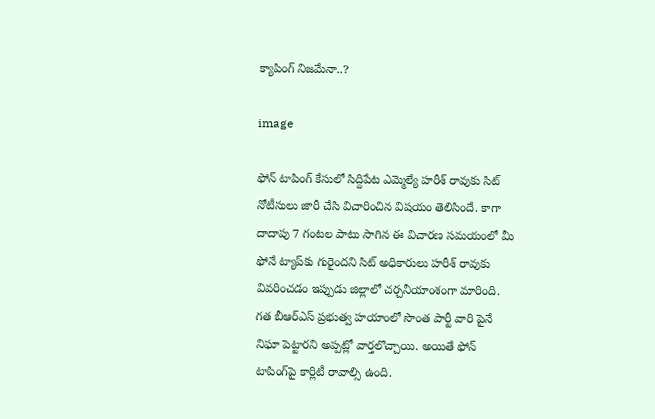క్యాపింగ్ నిజమేనా..?

image

ఫోన్ టాపింగ్ కేసులో సిద్దిపేట ఎమ్మెల్యే హరీశ్ రావుకు సిట్ నోటీసులు జారీ చేసి విచారించిన విషయం తెలిసిందే. కాగా దాదాపు 7 గంటల పాటు సాగిన ఈ విచారణ సమయంలో మీ ఫోనే ట్యాప్‌కు గురైందని సిట్ అధికారులు హరీశ్ రావుకు వివరించడం ఇప్పుడు జిల్లాలో చర్చనీయాంశంగా మారింది. గత బీఆర్ఎస్ ప్రభుత్వ హయాంలో సొంత పార్టీ వారి పైనే నిఘా పెట్టారని అప్పట్లో వార్తలొచ్చాయి. అయితే ఫోన్ టాపింగ్‌పై కార్లిటీ రావాల్సి ఉంది.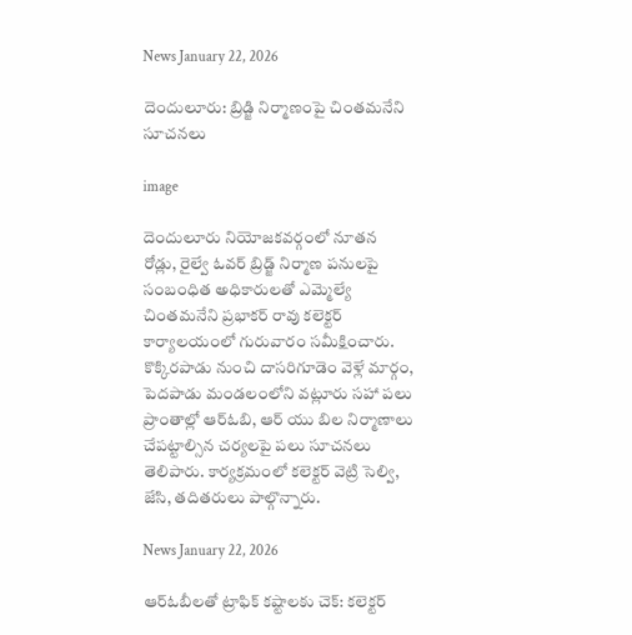News January 22, 2026

దెందులూరు: బ్రిడ్జి నిర్మాణంపై చింతమనేని సూచనలు

image

దెందులూరు నియోజకవర్గంలో నూతన రోడ్లు, రైల్వే ఓవర్ బ్రిడ్జ్ నిర్మాణ పనులపై సంబంధిత అధికారులతో ఎమ్మెల్యే చింతమనేని ప్రభాకర్ రావు కలెక్టర్ కార్యాలయంలో గురువారం సమీక్షించారు. కొక్కిరపాడు నుంచి దాసరిగూడెం వెళ్లే మార్గం, పెదపాడు మండలంలోని వట్లూరు సహా పలు ప్రాంతాల్లో ఆర్ఓబి, ఆర్ యు బిల నిర్మాణాలు చేపట్టాల్సిన చర్యలపై పలు సూచనలు తెలిపారు. కార్యక్రమంలో కలెక్టర్ వెట్రి సెల్వి, జేసి, తదితరులు పాల్గొన్నారు.

News January 22, 2026

ఆర్‌ఓబీలతో ట్రాఫిక్ కష్టాలకు చెక్: కలెక్టర్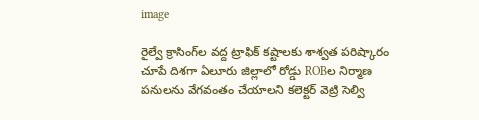image

రైల్వే క్రాసింగ్‌ల వద్ద ట్రాఫిక్ కష్టాలకు శాశ్వత పరిష్కారం చూపే దిశగా ఏలూరు జిల్లాలో రోడ్డు ROBల నిర్మాణ పనులను వేగవంతం చేయాలని కలెక్టర్ వెట్రి సెల్వి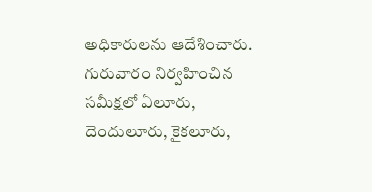అధికారులను ఆదేశించారు. గురువారం నిర్వహించిన సమీక్షలో ఏలూరు, దెందులూరు, కైకలూరు,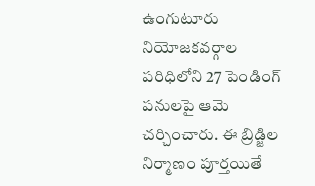ఉంగుటూరు నియోజకవర్గాల పరిధిలోని 27 పెండింగ్ పనులపై ఆమె చర్చించారు. ఈ బ్రిడ్జిల నిర్మాణం పూర్తయితే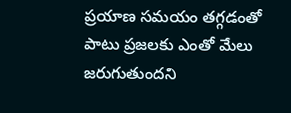ప్రయాణ సమయం తగ్గడంతో పాటు ప్రజలకు ఎంతో మేలు జరుగుతుందని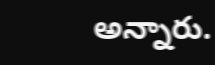అన్నారు.